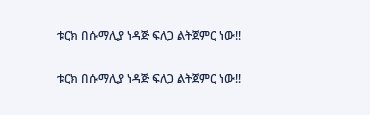ቱርክ በሱማሊያ ነዳጅ ፍለጋ ልትጀምር ነው!!

ቱርክ በሱማሊያ ነዳጅ ፍለጋ ልትጀምር ነው!!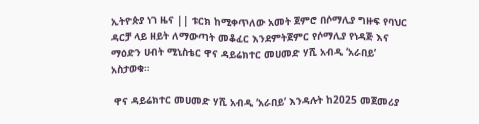ኢትዮጵያ ነገ ዜና || ቱርክ ከሚቀጥለው አመት ጀምሮ በሶማሊያ ግዙፍ የባህር ዳርቻ ላይ ዘይት ለማውጣት መቆፈር እንደምትጀምር የሶማሊያ የነዳጅ እና ማዕድን ሀብት ሚኒስቴር ዋና ዳይሬክተር መሀመድ ሃሺ አብዲ ‘አራበይ’ አስታወቁ።

 ዋና ዳይሬክተር መሀመድ ሃሺ አብዲ ‘አራበይ’ እንዳሉት ከ2025 መጀመሪያ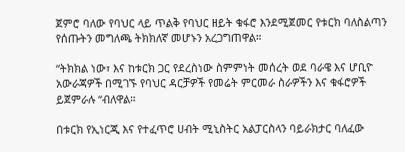ጀምሮ ባለው የባህር ላይ ጥልቅ የባህር ዘይት ቁፋሮ እንደሚጀመር የቱርክ ባለስልጣን የሰጡትን መግለጫ ትክክለኛ መሆኑን አረጋግጠዋል።

“ትክክል ነው፣ እና ከቱርክ ጋር የደረስነው ስምምነት መሰረት ወደ ባራዌ እና ሆቢዮ አውራጃዎች በሚገኙ የባህር ዳርቻዎች የመሬት ምርመራ ስራዎችን እና ቁፋሮዎች ይጀምራሉ “ብለዋል።

በቱርክ የኢነርጂ እና የተፈጥሮ ሀብት ሚኒስትር አልፓርስላን ባይራክታር ባለፈው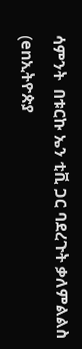ሳምንት  በቱርኩ ኤን ቲቪ ጋር ባደረጉት ቃለምልልስ (enኢትዮጵያ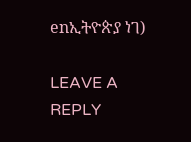enኢትዮጵያ ነገ)

LEAVE A REPLY